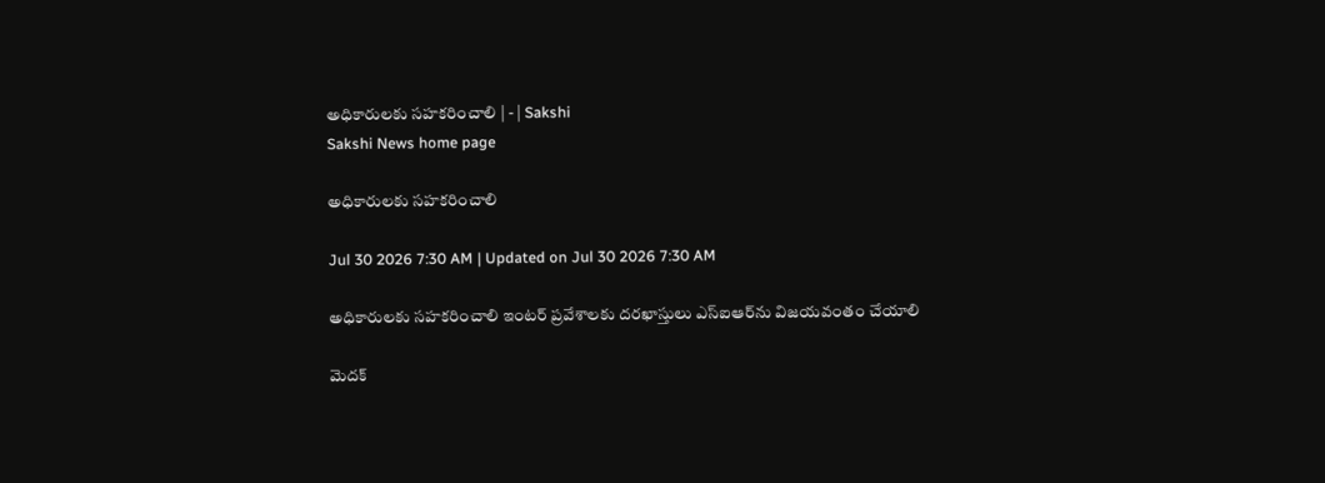అధికారులకు సహకరించాలి | - | Sakshi
Sakshi News home page

అధికారులకు సహకరించాలి

Jul 30 2026 7:30 AM | Updated on Jul 30 2026 7:30 AM

అధికారులకు సహకరించాలి ఇంటర్‌ ప్రవేశాలకు దరఖాస్తులు ఎస్‌ఐఆర్‌ను విజయవంతం చేయాలి

మెదక్‌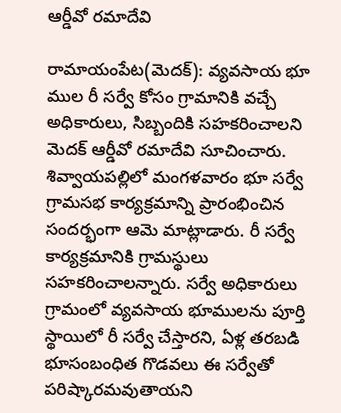ఆర్డీవో రమాదేవి

రామాయంపేట(మెదక్‌): వ్యవసాయ భూ ముల రీ సర్వే కోసం గ్రామానికి వచ్చే అధికారులు, సిబ్బందికి సహకరించాలని మెదక్‌ ఆర్డీవో రమాదేవి సూచించారు. శివ్వాయపల్లిలో మంగళవారం భూ సర్వే గ్రామసభ కార్యక్రమాన్ని ప్రారంభించిన సందర్భంగా ఆమె మాట్లాడారు. రీ సర్వే కార్యక్రమానికి గ్రామస్థులు సహకరించాలన్నారు. సర్వే అధికారులు గ్రామంలో వ్యవసాయ భూములను పూర్తి స్థాయిలో రీ సర్వే చేస్తారని, ఏళ్ల తరబడి భూసంబంధిత గొడవలు ఈ సర్వేతో పరిష్కారమవుతాయని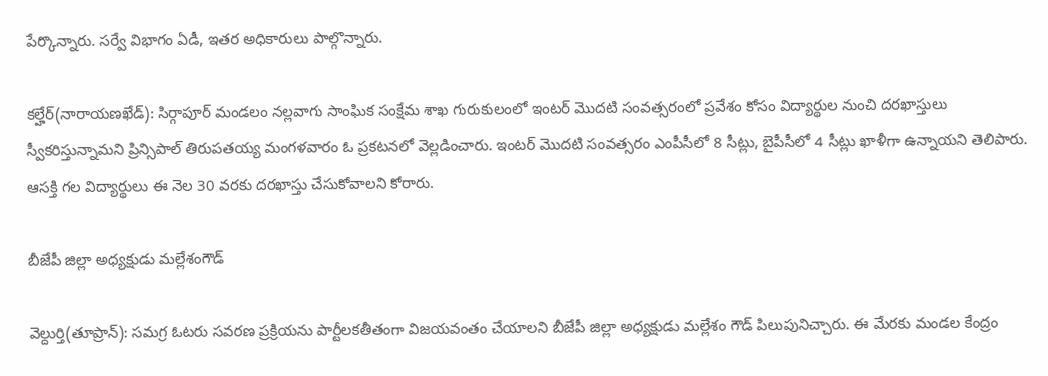పేర్కొన్నారు. సర్వే విభాగం ఏడీ, ఇతర అధికారులు పాల్గొన్నారు.

కల్హేర్‌(నారాయణఖేడ్‌): సిర్గాపూర్‌ మండలం నల్లవాగు సాంఘిక సంక్షేమ శాఖ గురుకులంలో ఇంటర్‌ మొదటి సంవత్సరంలో ప్రవేశం కోసం విద్యార్థుల నుంచి దరఖాస్తులు స్వీకరిస్తున్నామని ప్రిన్సిపాల్‌ తిరుపతయ్య మంగళవారం ఓ ప్రకటనలో వెల్లడించారు. ఇంటర్‌ మొదటి సంవత్సరం ఎంపీసీలో 8 సీట్లు, బైపీసీలో 4 సీట్లు ఖాళీగా ఉన్నాయని తెలిపారు. ఆసక్తి గల విద్యార్థులు ఈ నెల 30 వరకు దరఖాస్తు చేసుకోవాలని కోరారు.

బీజేపీ జిల్లా అధ్యక్షుడు మల్లేశంగౌడ్‌

వెల్దుర్తి(తూప్రాన్‌): సమగ్ర ఓటరు సవరణ ప్రక్రియను పార్టీలకతీతంగా విజయవంతం చేయాలని బీజేపీ జిల్లా అధ్యక్షుడు మల్లేశం గౌడ్‌ పిలుపునిచ్చారు. ఈ మేరకు మండల కేంద్రం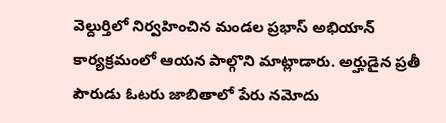వెల్దుర్తిలో నిర్వహించిన మండల ప్రభాస్‌ అభియాన్‌ కార్యక్రమంలో ఆయన పాల్గొని మాట్లాడారు. అర్హుడైన ప్రతీ పౌరుడు ఓటరు జాబితాలో పేరు నమోదు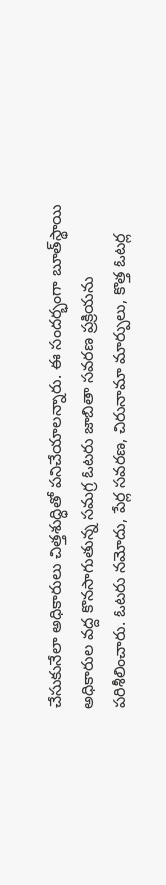చేసుకునేలా అధికారులు చిత్తశుద్ధితో పనిచేయాలన్నారు. ఈ సందర్భంగా బూత్‌స్థాయి అధికారుల వద్ద కొనసాగుతున్న సమగ్ర ఓటరు జాబితా సవరణ ప్రక్రియను పరిశీలించారు. ఓటరు నమోదు, పేర్ల సవరణ, చిరునామా మార్పులు, కొత్త ఓటర్ల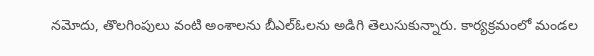నమోదు, తొలగింపులు వంటి అంశాలను బీఎల్‌ఓలను అడిగి తెలుసుకున్నారు. కార్యక్రమంలో మండల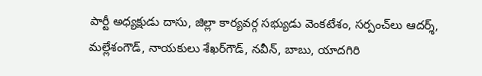పార్టీ అధ్యక్షుడు దాసు, జిల్లా కార్యవర్గ సభ్యుడు వెంకటేశం, సర్పంచ్‌లు ఆదర్శ్‌, మల్లేశంగౌడ్‌, నాయకులు శేఖర్‌గౌడ్‌, నవీన్‌, బాబు, యాదగిరి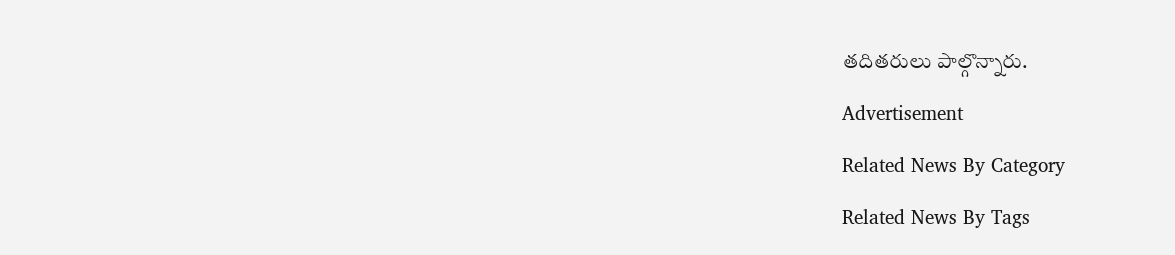తదితరులు పాల్గొన్నారు.

Advertisement

Related News By Category

Related News By Tags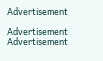Advertisement

Advertisement
Advertisement